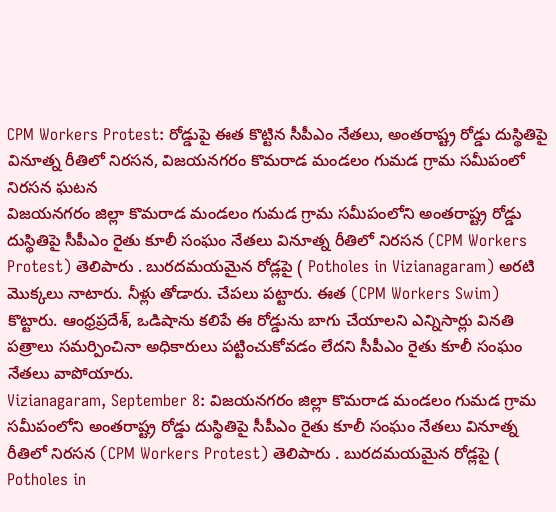CPM Workers Protest: రోడ్డుపై ఈత కొట్టిన సీపీఎం నేతలు, అంతరాష్ట్ర రోడ్డు దుస్థితిపై వినూత్న రీతిలో నిరసన, విజయనగరం కొమరాడ మండలం గుమడ గ్రామ సమీపంలో నిరసన ఘటన
విజయనగరం జిల్లా కొమరాడ మండలం గుమడ గ్రామ సమీపంలోని అంతరాష్ట్ర రోడ్డు దుస్థితిపై సీపీఎం రైతు కూలీ సంఘం నేతలు వినూత్న రీతిలో నిరసన (CPM Workers Protest) తెలిపారు . బురదమయమైన రోడ్లపై ( Potholes in Vizianagaram) అరటి మొక్కలు నాటారు. నీళ్లు తోడారు. చేపలు పట్టారు. ఈత (CPM Workers Swim) కొట్టారు. ఆంధ్రప్రదేశ్, ఒడిషాను కలిపే ఈ రోడ్డును బాగు చేయాలని ఎన్నిసార్లు వినతి పత్రాలు సమర్పించినా అధికారులు పట్టించుకోవడం లేదని సీపీఎం రైతు కూలీ సంఘం నేతలు వాపోయారు.
Vizianagaram, September 8: విజయనగరం జిల్లా కొమరాడ మండలం గుమడ గ్రామ సమీపంలోని అంతరాష్ట్ర రోడ్డు దుస్థితిపై సీపీఎం రైతు కూలీ సంఘం నేతలు వినూత్న రీతిలో నిరసన (CPM Workers Protest) తెలిపారు . బురదమయమైన రోడ్లపై ( Potholes in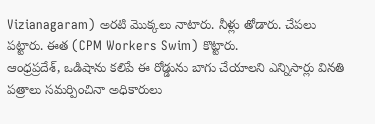Vizianagaram) అరటి మొక్కలు నాటారు. నీళ్లు తోడారు. చేపలు పట్టారు. ఈత (CPM Workers Swim) కొట్టారు.
ఆంధ్రప్రదేశ్, ఒడిషాను కలిపే ఈ రోడ్డును బాగు చేయాలని ఎన్నిసార్లు వినతి పత్రాలు సమర్పించినా అధికారులు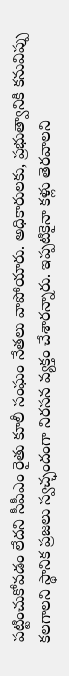పట్టించుకోవడం లేదని సీపీఎం రైతు కూలీ సంఘం నేతలు వాపోయారు. అధికారులకు, ప్రభుత్వానికి కనువిప్పు కలగాలని స్థానిక ప్రజలు స్వచ్ఛందంగా నిరసన వ్యక్తం చేశారన్నారు. ఇప్పటికైనా కళ్లు తెరవాలని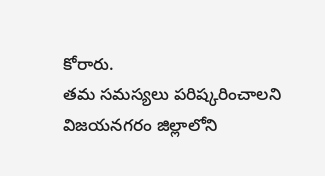కోరారు.
తమ సమస్యలు పరిష్కరించాలని విజయనగరం జిల్లాలోని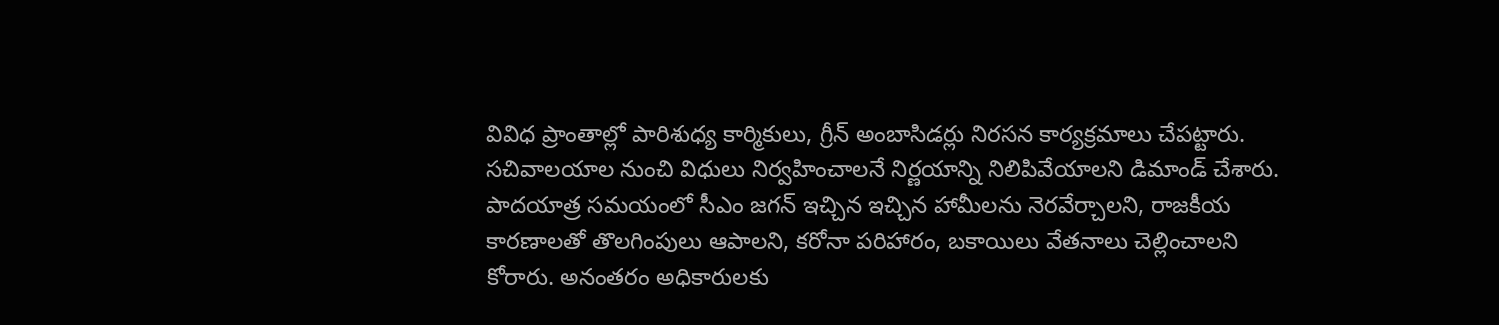వివిధ ప్రాంతాల్లో పారిశుధ్య కార్మికులు, గ్రీన్ అంబాసిడర్లు నిరసన కార్యక్రమాలు చేపట్టారు. సచివాలయాల నుంచి విధులు నిర్వహించాలనే నిర్ణయాన్ని నిలిపివేయాలని డిమాండ్ చేశారు. పాదయాత్ర సమయంలో సీఎం జగన్ ఇచ్చిన ఇచ్చిన హామీలను నెరవేర్చాలని, రాజకీయ కారణాలతో తొలగింపులు ఆపాలని, కరోనా పరిహారం, బకాయిలు వేతనాలు చెల్లించాలని కోరారు. అనంతరం అధికారులకు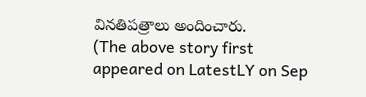వినతిపత్రాలు అందించారు.
(The above story first appeared on LatestLY on Sep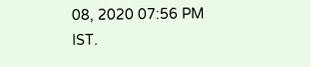08, 2020 07:56 PM IST.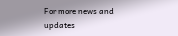For more news and updates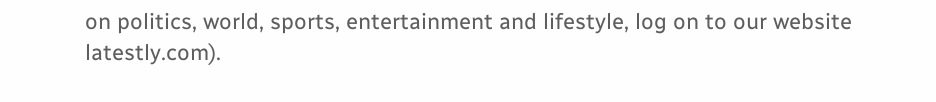on politics, world, sports, entertainment and lifestyle, log on to our website latestly.com).